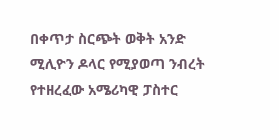በቀጥታ ስርጭት ወቅት አንድ ሚሊዮን ዶላር የሚያወጣ ንብረት የተዘረፈው አሜሪካዊ ፓስተር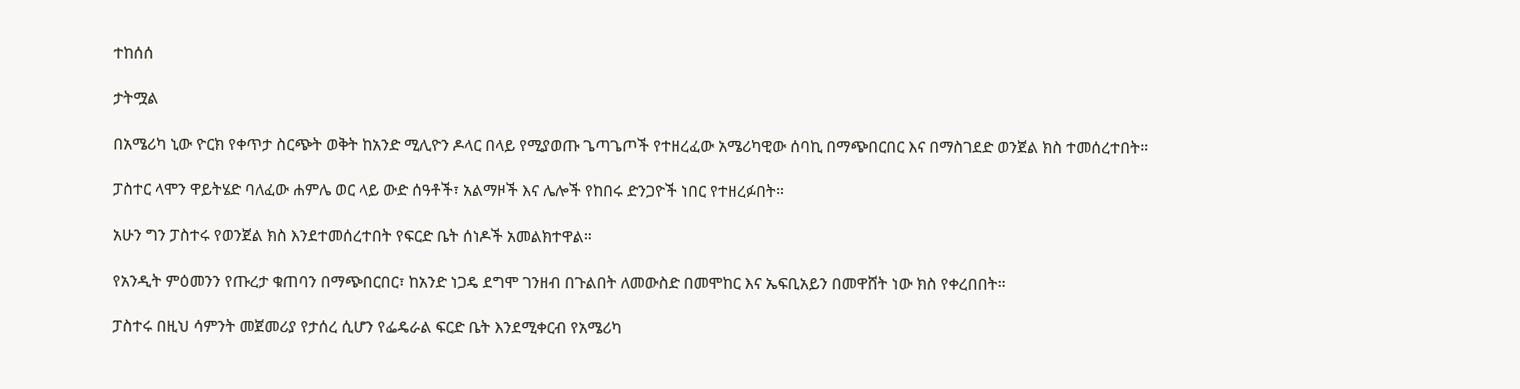ተከሰሰ

ታትሟል

በአሜሪካ ኒው ዮርክ የቀጥታ ስርጭት ወቅት ከአንድ ሚሊዮን ዶላር በላይ የሚያወጡ ጌጣጌጦች የተዘረፈው አሜሪካዊው ሰባኪ በማጭበርበር እና በማስገደድ ወንጀል ክስ ተመሰረተበት።

ፓስተር ላሞን ዋይትሄድ ባለፈው ሐምሌ ወር ላይ ውድ ሰዓቶች፣ አልማዞች እና ሌሎች የከበሩ ድንጋዮች ነበር የተዘረፉበት።

አሁን ግን ፓስተሩ የወንጀል ክስ እንደተመሰረተበት የፍርድ ቤት ሰነዶች አመልክተዋል።

የአንዲት ምዕመንን የጡረታ ቁጠባን በማጭበርበር፣ ከአንድ ነጋዴ ደግሞ ገንዘብ በጉልበት ለመውስድ በመሞከር እና ኤፍቢአይን በመዋሸት ነው ክስ የቀረበበት።

ፓስተሩ በዚህ ሳምንት መጀመሪያ የታሰረ ሲሆን የፌዴራል ፍርድ ቤት እንደሚቀርብ የአሜሪካ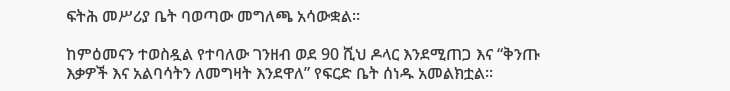ፍትሕ መሥሪያ ቤት ባወጣው መግለጫ አሳውቋል።

ከምዕመናን ተወስዷል የተባለው ገንዘብ ወደ 90 ሺህ ዶላር እንደሚጠጋ እና “ቅንጡ እቃዎች እና አልባሳትን ለመግዛት እንደዋለ” የፍርድ ቤት ሰነዱ አመልክቷል።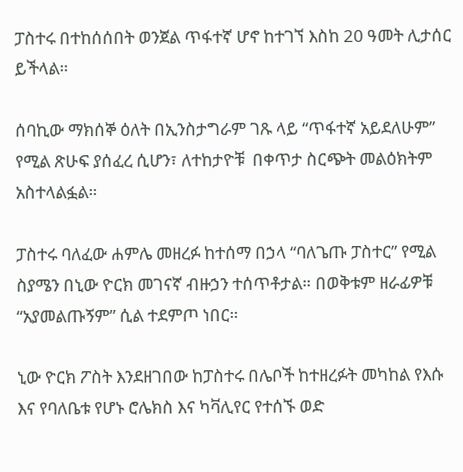ፓስተሩ በተከሰሰበት ወንጀል ጥፋተኛ ሆኖ ከተገኘ እስከ 20 ዓመት ሊታሰር ይችላል።

ሰባኪው ማክሰኞ ዕለት በኢንስታግራም ገጹ ላይ “ጥፋተኛ አይደለሁም” የሚል ጽሁፍ ያሰፈረ ሲሆን፣ ለተከታዮቹ  በቀጥታ ስርጭት መልዕክትም አስተላልፏል።

ፓስተሩ ባለፈው ሐምሌ መዘረፉ ከተሰማ በኃላ “ባለጌጡ ፓስተር” የሚል ስያሜን በኒው ዮርክ መገናኛ ብዙኃን ተሰጥቶታል። በወቅቱም ዘራፊዎቹ “አያመልጡኝም” ሲል ተደምጦ ነበር።

ኒው ዮርክ ፖስት እንደዘገበው ከፓስተሩ በሌቦች ከተዘረፉት መካከል የእሱ እና የባለቤቱ የሆኑ ሮሌክስ እና ካቫሊየር የተሰኙ ወድ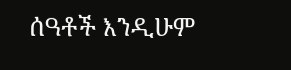ሰዓቶች እንዲሁም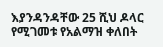እያንዳንዳቸው 25 ሺህ ዶላር የሚገመቱ የአልማዝ ቀለበት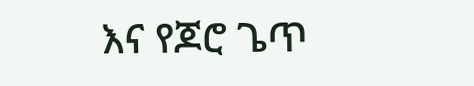እና የጆሮ ጌጥ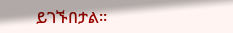ይገኙበታል።